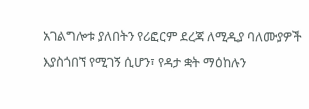አገልግሎቱ ያለበትን የሪፎርም ደረጃ ለሚዲያ ባለሙያዎች እያስጎበኘ የሚገኝ ሲሆን፣ የዳታ ቋት ማዕከሉን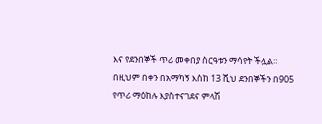እና የደንበኞች ጥሪ መቀበያ ስርዓቱን ማሳየት ችሏል።
በዚህም በቀን በአማካኝ እስከ 13 ሺህ ደንበኞችን በ905 የጥሪ ማዕከሉ እያስተናገደና ምላሽ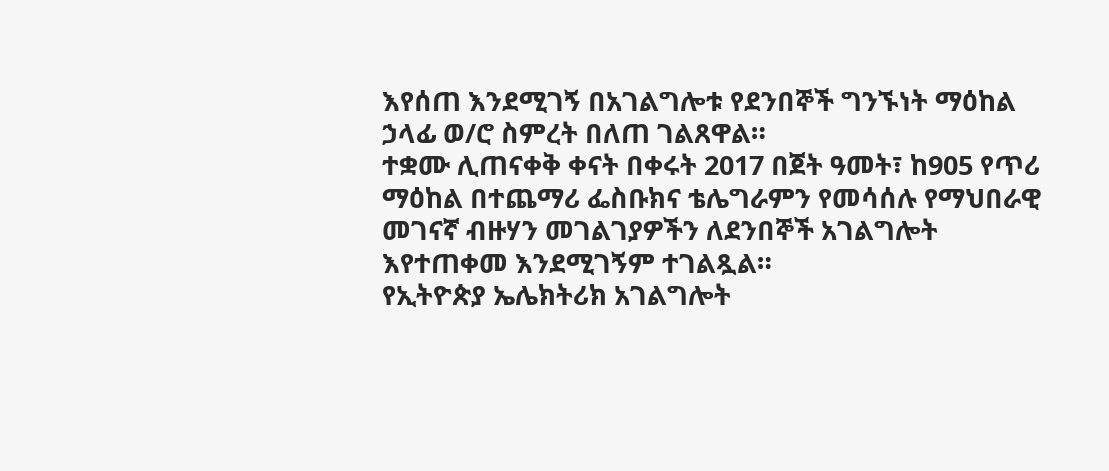እየሰጠ እንደሚገኝ በአገልግሎቱ የደንበኞች ግንኙነት ማዕከል ኃላፊ ወ/ሮ ስምረት በለጠ ገልጸዋል።
ተቋሙ ሊጠናቀቅ ቀናት በቀሩት 2017 በጀት ዓመት፣ ከ905 የጥሪ ማዕከል በተጨማሪ ፌስቡክና ቴሌግራምን የመሳሰሉ የማህበራዊ መገናኛ ብዙሃን መገልገያዎችን ለደንበኞች አገልግሎት እየተጠቀመ እንደሚገኝም ተገልጿል።
የኢትዮጵያ ኤሌክትሪክ አገልግሎት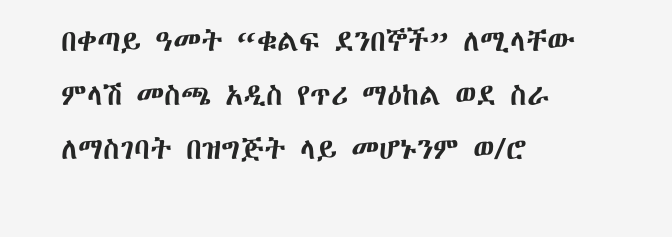በቀጣይ ዓመት “ቁልፍ ደንበኞች” ለሚላቸው ምላሽ መስጫ አዲስ የጥሪ ማዕከል ወደ ስራ ለማስገባት በዝግጅት ላይ መሆኑንም ወ/ሮ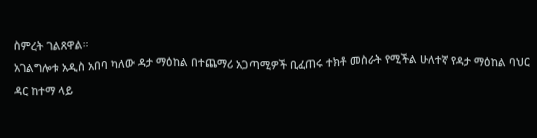ስምረት ገልጸዋል።
አገልግሎቱ አዲስ አበባ ካለው ዳታ ማዕከል በተጨማሪ አጋጣሚዎች ቢፈጠሩ ተክቶ መስራት የሚችል ሁለተኛ የዳታ ማዕከል ባህር ዳር ከተማ ላይ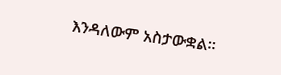እንዳለውም አስታውቋል።